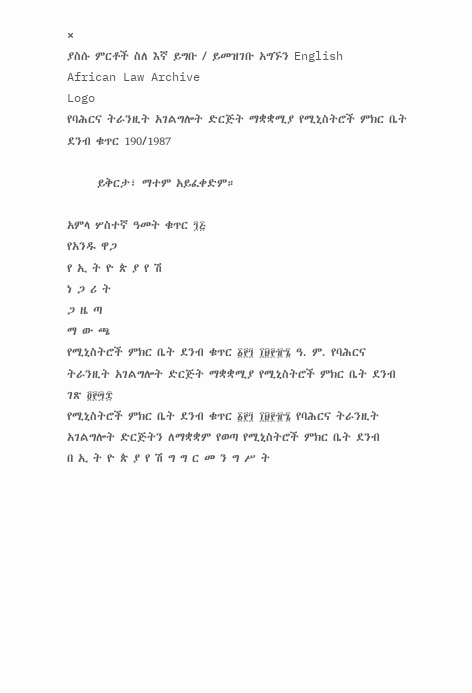×
ያስሱ ምርቶች ስለ እኛ ይግቡ / ይመዝገቡ አግኙን English
African Law Archive
Logo
የባሕርና ትራንዚት አገልግሎት ድርጅት ማቋቋሚያ የሚኒስትሮች ምክር ቤት ደንብ ቁጥር 190/1987

      ይቅርታ፣ ማተም አይፈቀድም።

አምላ ሦስተኛ ዓመት ቁጥር ፺፭
የአንዱ ዋጋ
የ ኢ ት ዮ ጵ ያ የ ሽ
ነ ጋ ሪ ት
ጋ ዜ ጣ
ማ ው ጫ
የሚኒስትሮች ምክር ቤት ደንብ ቁጥር ፩፻፺ ፲፱፻፹፮ ዓ. ም. የባሕርና ትራንዚት አገልግሎት ድርጅት ማቋቋሚያ የሚኒስትሮች ምክር ቤት ደንብ ገጽ ፬፻፵፰
የሚኒስትሮች ምክር ቤት ደንብ ቁጥር ፩፻፺ ፲፱፻፹፮ የባሕርና ትራንዚት አገልግሎት ድርጅትን ለማቋቋም የወጣ የሚኒስትሮች ምክር ቤት ደንብ
በ ኢ ት ዮ ጵ ያ የ ሽ ግ ግ ር መ ን ግ ሥ ት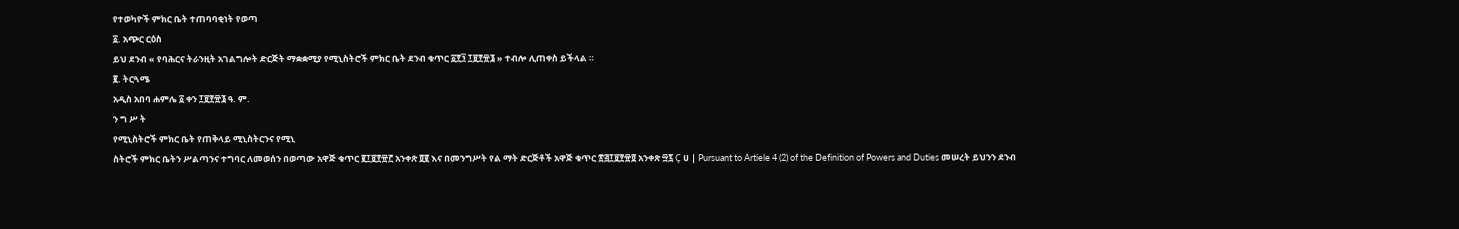የተወካዮች ምክር ቤት ተጠባባቂነት የወጣ
፩. አጭር ርዕስ
ይህ ደንብ « የባሕርና ትራንዚት አገልግሎት ድርጅት ማቋቋሚያ የሚኒስትሮች ምክር ቤት ደንብ ቁጥር ፩፻፺ ፲፱፻፹፮ » ተብሎ ሊጠቀስ ይችላል ።
፪. ትርጓሜ
አዲስ አበባ ሐምሌ ፩ ቀን ፲፱፻፹፮ ዓ. ም.
ን ግ ሥ ት
የሚኒስትሮች ምክር ቤት የጠቅላይ ሚኒስትርንና የሚኒ
ስትሮች ምክር ቤትን ሥልጣንና ተግባር ለመወሰን በወጣው አዋጅ ቁጥር ፪፲፱፻፹፫ አንቀጽ ፬፪ እና በመንግሥት የል ማት ድርጅቶች አዋጅ ቁጥር ፳፭፲፱፻፹፬ አንቀጽ ፵፯ Ç ሀ | Pursuant to Artiele 4 (2) of the Definition of Powers and Duties መሠረት ይህንን ደንብ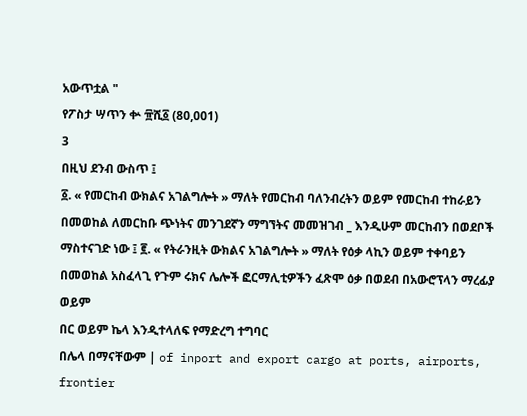አውጥቷል "
የፖስታ ሣጥን ቍ ፹ሺ፩ (80,001)
3
በዚህ ደንብ ውስጥ ፤
፩. « የመርከብ ውክልና አገልግሎት » ማለት የመርከብ ባለንብረትን ወይም የመርከብ ተከራይን በመወከል ለመርከቡ ጭነትና መንገደኛን ማግኘትና መመዝገብ _ እንዲሁም መርከብን በወደቦች ማስተናገድ ነው ፤ ፪. « የትራንዚት ውክልና አገልግሎት » ማለት የዕቃ ላኪን ወይም ተቀባይን በመወከል አስፈላጊ የጉም ሩክና ሌሎች ፎርማሊቲዎችን ፈጽሞ ዕቃ በወደብ በአውሮፕላን ማረፊያ ወይም
በር ወይም ኬላ እንዲተላለፍ የማድረግ ተግባር
በሌላ በማናቸውም | of inport and export cargo at ports, airports, frontier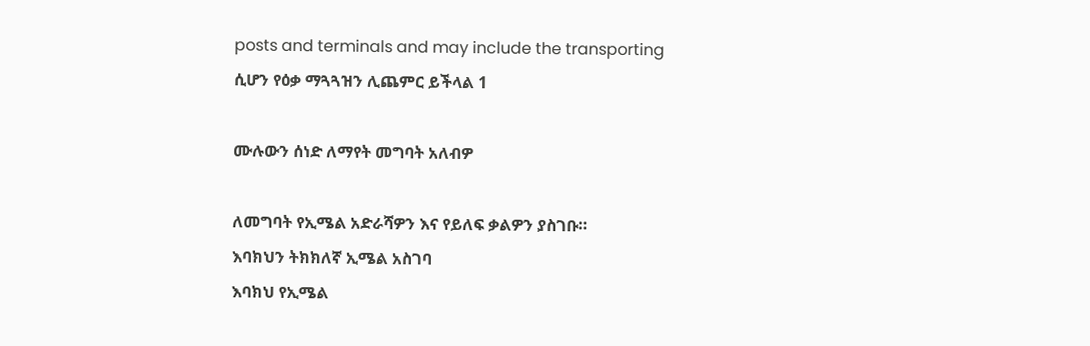posts and terminals and may include the transporting
ሲሆን የዕቃ ማጓጓዝን ሊጨምር ይችላል 1

ሙሉውን ሰነድ ለማየት መግባት አለብዎ

ለመግባት የኢሜል አድራሻዎን እና የይለፍ ቃልዎን ያስገቡ።
እባክህን ትክክለኛ ኢሜል አስገባ
እባክህ የኢሜል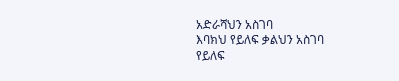አድራሻህን አስገባ
እባክህ የይለፍ ቃልህን አስገባ
የይለፍ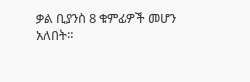ቃል ቢያንስ 8 ቁምፊዎች መሆን አለበት።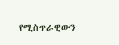የሚስጥራዊውን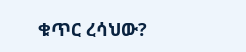ቁጥር ረሳህው?